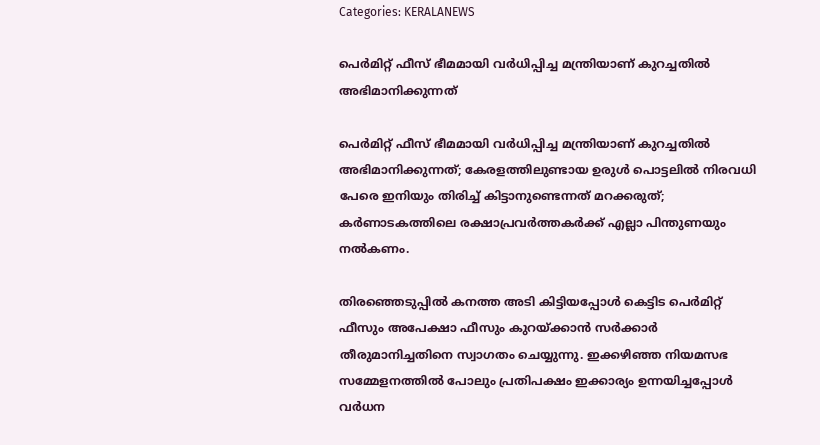Categories: KERALANEWS

പെര്‍മിറ്റ് ഫീസ് ഭീമമായി വര്‍ധിപ്പിച്ച മന്ത്രിയാണ് കുറച്ചതില്‍ അഭിമാനിക്കുന്നത്

പെര്‍മിറ്റ് ഫീസ് ഭീമമായി വര്‍ധിപ്പിച്ച മന്ത്രിയാണ് കുറച്ചതില്‍ അഭിമാനിക്കുന്നത്; കേരളത്തിലുണ്ടായ ഉരുള്‍ പൊട്ടലില്‍ നിരവധി പേരെ ഇനിയും തിരിച്ച് കിട്ടാനുണ്ടെന്നത് മറക്കരുത്; കര്‍ണാടകത്തിലെ രക്ഷാപ്രവര്‍ത്തകര്‍ക്ക് എല്ലാ പിന്തുണയും നല്‍കണം.

തിരഞ്ഞെടുപ്പില്‍ കനത്ത അടി കിട്ടിയപ്പോള്‍ കെട്ടിട പെര്‍മിറ്റ് ഫീസും അപേക്ഷാ ഫീസും കുറയ്ക്കാന്‍ സര്‍ക്കാര്‍ തീരുമാനിച്ചതിനെ സ്വാഗതം ചെയ്യുന്നു. ഇക്കഴിഞ്ഞ നിയമസഭ സമ്മേളനത്തില്‍ പോലും പ്രതിപക്ഷം ഇക്കാര്യം ഉന്നയിച്ചപ്പോള്‍ വര്‍ധന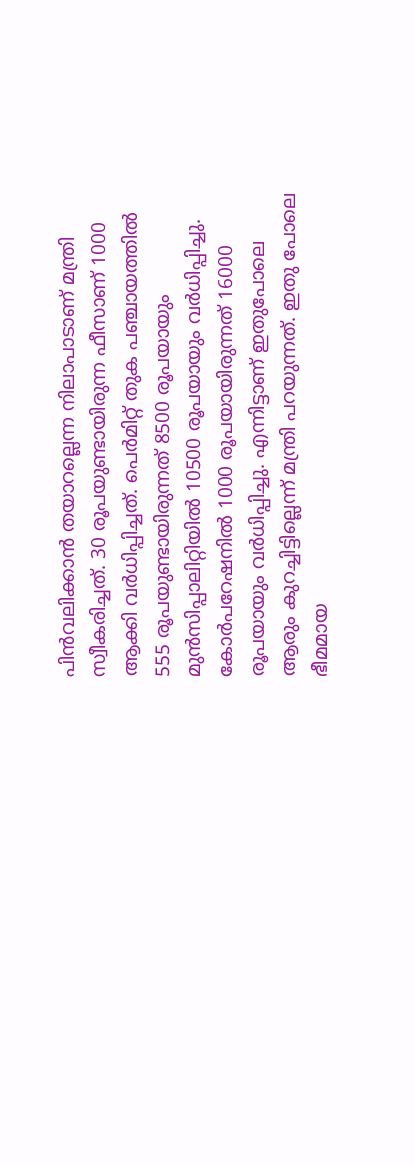പിന്‍വലിക്കാന്‍ തയാറല്ലെന്ന നിലാപാടാണ് മന്ത്രി സ്വീകരിച്ചത്. 30 രൂപയുണ്ടായിരുന്ന ഫീസാണ് 1000 ആക്കി വര്‍ധിപ്പിച്ചത്. പെര്‍മിറ്റ് തുക പഞ്ചായത്തില്‍ 555 രൂപയുണ്ടായിരുന്നത് 8500 രൂപയായും മുന്‍സിപ്പാലിറ്റിയില്‍ 10500 രൂപയായും വര്‍ധിപ്പിച്ചു. കോര്‍പറേഷനില്‍ 1000 രൂപയായിരുന്നത് 16000 രൂപയായും വര്‍ധിപ്പിച്ചു. എന്നിട്ടാണ് ഇതുപോലെ ആരും കുറച്ചിട്ടില്ലെന്ന് മന്ത്രി പറയുന്നത്. ഇതു പോലെ ഭീമമായ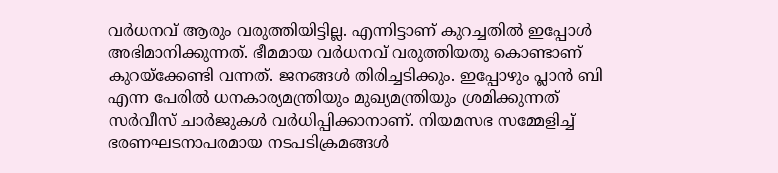വര്‍ധനവ് ആരും വരുത്തിയിട്ടില്ല. എന്നിട്ടാണ് കുറച്ചതില്‍ ഇപ്പോള്‍ അഭിമാനിക്കുന്നത്. ഭീമമായ വര്‍ധനവ് വരുത്തിയതു കൊണ്ടാണ് കുറയ്‌ക്കേണ്ടി വന്നത്. ജനങ്ങള്‍ തിരിച്ചടിക്കും. ഇപ്പോഴും പ്ലാന്‍ ബി എന്ന പേരില്‍ ധനകാര്യമന്ത്രിയും മുഖ്യമന്ത്രിയും ശ്രമിക്കുന്നത് സര്‍വീസ് ചാര്‍ജുകള്‍ വര്‍ധിപ്പിക്കാനാണ്. നിയമസഭ സമ്മേളിച്ച് ഭരണഘടനാപരമായ നടപടിക്രമങ്ങള്‍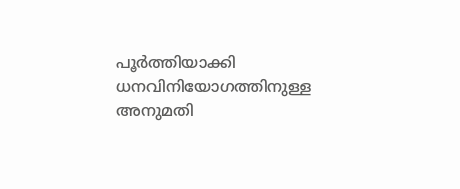പൂര്‍ത്തിയാക്കി ധനവിനിയോഗത്തിനുള്ള അനുമതി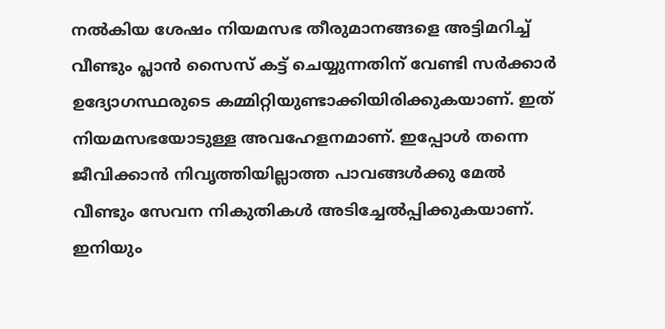നല്‍കിയ ശേഷം നിയമസഭ തീരുമാനങ്ങളെ അട്ടിമറിച്ച് വീണ്ടും പ്ലാന്‍ സൈസ് കട്ട് ചെയ്യുന്നതിന് വേണ്ടി സര്‍ക്കാര്‍ ഉദ്യോഗസ്ഥരുടെ കമ്മിറ്റിയുണ്ടാക്കിയിരിക്കുകയാണ്. ഇത് നിയമസഭയോടുള്ള അവഹേളനമാണ്. ഇപ്പോള്‍ തന്നെ ജീവിക്കാന്‍ നിവൃത്തിയില്ലാത്ത പാവങ്ങള്‍ക്കു മേല്‍ വീണ്ടും സേവന നികുതികള്‍ അടിച്ചേല്‍പ്പിക്കുകയാണ്. ഇനിയും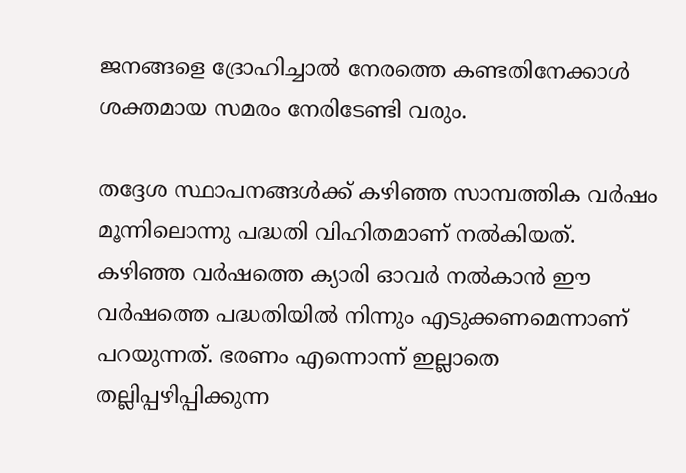ജനങ്ങളെ ദ്രോഹിച്ചാല്‍ നേരത്തെ കണ്ടതിനേക്കാള്‍ ശക്തമായ സമരം നേരിടേണ്ടി വരും.

തദ്ദേശ സ്ഥാപനങ്ങള്‍ക്ക് കഴിഞ്ഞ സാമ്പത്തിക വര്‍ഷം മൂന്നിലൊന്നു പദ്ധതി വിഹിതമാണ് നല്‍കിയത്. കഴിഞ്ഞ വര്‍ഷത്തെ ക്യാരി ഓവര്‍ നല്‍കാന്‍ ഈ വര്‍ഷത്തെ പദ്ധതിയില്‍ നിന്നും എടുക്കണമെന്നാണ് പറയുന്നത്. ഭരണം എന്നൊന്ന് ഇല്ലാതെ തല്ലിപ്പഴിപ്പിക്കുന്ന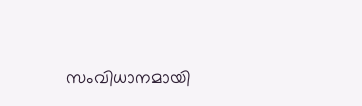സംവിധാനമായി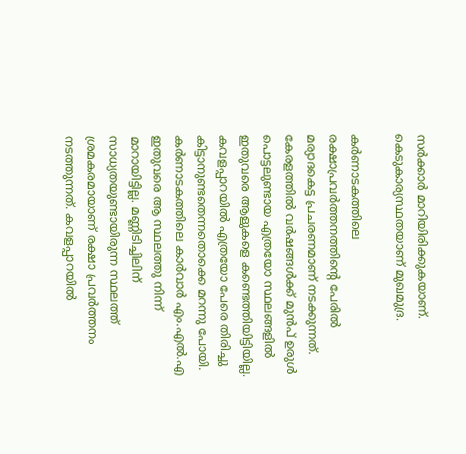സര്‍ക്കാര്‍ മാറിയിരിക്കുകയാണ്. കെടുകാര്യസ്ഥതയാണ് മുഖമുദ്ര.

കര്‍ണാടകത്തിലെ രക്ഷാപ്രവര്‍ത്തനത്തിന്റെ പേരില്‍ മര്യാദകെട്ട പ്രചരണമാണ് നടക്കുന്നത്. കേരളത്തില്‍ വര്‍ഷങ്ങള്‍ക്ക് മുന്‍പ് ഉരുള്‍ പൊട്ടലുണ്ടായ എത്രയോ സ്ഥലങ്ങളില്‍ ഇതുവരെ ആളുകളെ കണ്ടെത്തിയിട്ടിയില്ല. കവളപ്പാറയില്‍ എത്രയോ പേരെ തിരിച്ചു കിട്ടാനുണ്ടതെന്നതൊക്കെ മറന്നു പോയി. കര്‍ണാടകത്തിലെ കാര്‍വാര്‍ എം.എല്‍.എ ഇതുവരെ ആ സ്ഥലത്തു നിന്ന് മാറായിട്ടില്ല. മണ്ണിടിച്ചിലിന് സാധ്യതയുണ്ടായിരുന്ന സ്ഥലത്ത് ശ്രമകരമായാണ് രക്ഷാ പ്രവര്‍ത്തനം നടത്തുന്നത്. കവളപ്പാറയില്‍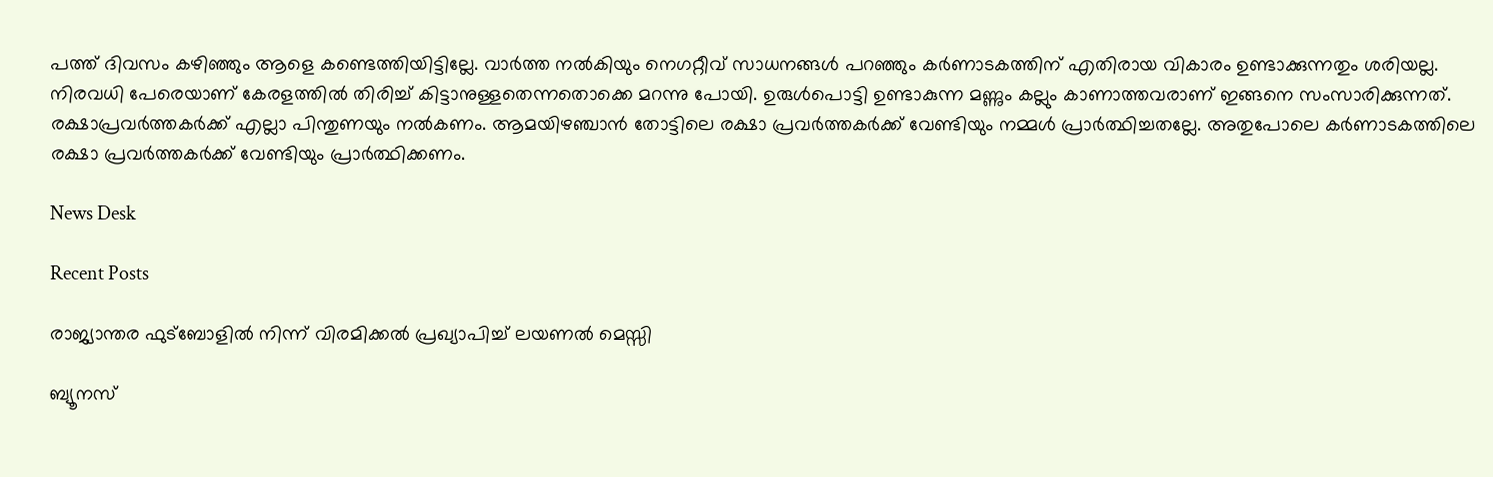പത്ത് ദിവസം കഴിഞ്ഞും ആളെ കണ്ടെത്തിയിട്ടില്ലേ. വാര്‍ത്ത നല്‍കിയും നെഗറ്റീവ് സാധനങ്ങള്‍ പറഞ്ഞും കര്‍ണാടകത്തിന് എതിരായ വികാരം ഉണ്ടാക്കുന്നതും ശരിയല്ല. നിരവധി പേരെയാണ് കേരളത്തില്‍ തിരിച്ച് കിട്ടാനുള്ളതെന്നതൊക്കെ മറന്നു പോയി. ഉരുള്‍പൊട്ടി ഉണ്ടാകുന്ന മണ്ണും കല്ലും കാണാത്തവരാണ് ഇങ്ങനെ സംസാരിക്കുന്നത്. രക്ഷാപ്രവര്‍ത്തകര്‍ക്ക് എല്ലാ പിന്തുണയും നല്‍കണം. ആമയിഴഞ്ചാന്‍ തോട്ടിലെ രക്ഷാ പ്രവര്‍ത്തകര്‍ക്ക് വേണ്ടിയും നമ്മള്‍ പ്രാര്‍ത്ഥിച്ചതല്ലേ. അതുപോലെ കര്‍ണാടകത്തിലെ രക്ഷാ പ്രവര്‍ത്തകര്‍ക്ക് വേണ്ടിയും പ്രാര്‍ത്ഥിക്കണം.

News Desk

Recent Posts

രാജ്യാന്തര ഫുട്ബോളിൽ നിന്ന് വിരമിക്കൽ പ്രഖ്യാപിച്ച് ലയണൽ മെസ്സി

ബ്യൂനസ്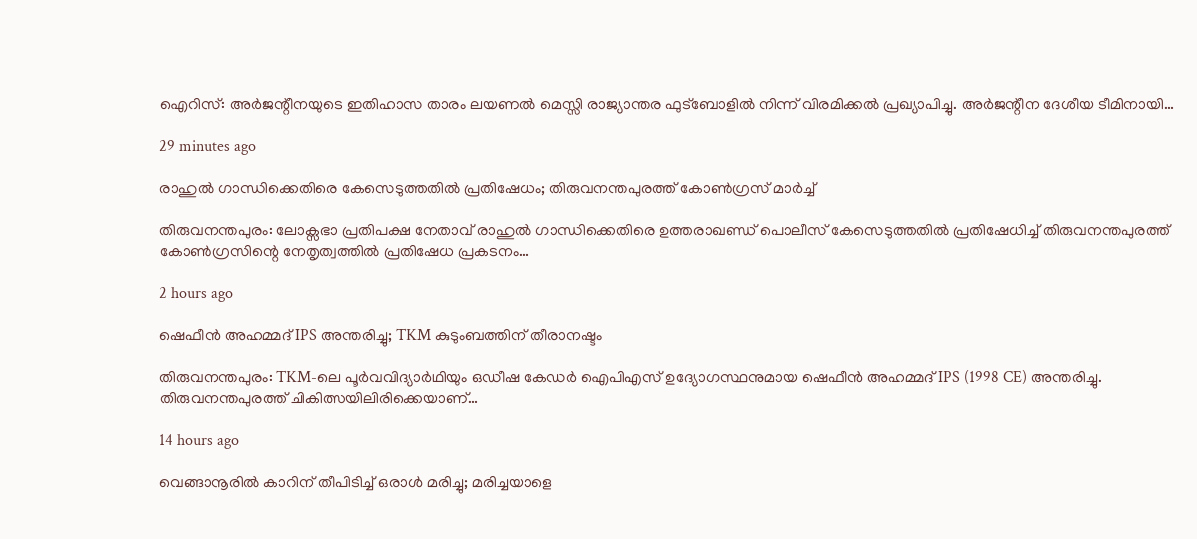ഐറിസ്: അർജന്റീനയുടെ ഇതിഹാസ താരം ലയണൽ മെസ്സി രാജ്യാന്തര ഫുട്ബോളിൽ നിന്ന് വിരമിക്കൽ പ്രഖ്യാപിച്ചു. അർജന്റീന ദേശീയ ടീമിനായി…

29 minutes ago

രാഹുൽ ഗാന്ധിക്കെതിരെ കേസെടുത്തതിൽ പ്രതിഷേധം; തിരുവനന്തപുരത്ത് കോൺഗ്രസ് മാർച്ച്

തിരുവനന്തപുരം: ലോക്സഭാ പ്രതിപക്ഷ നേതാവ് രാഹുൽ ഗാന്ധിക്കെതിരെ ഉത്തരാഖണ്ഡ് പൊലീസ് കേസെടുത്തതിൽ പ്രതിഷേധിച്ച് തിരുവനന്തപുരത്ത് കോൺഗ്രസിന്റെ നേതൃത്വത്തിൽ പ്രതിഷേധ പ്രകടനം…

2 hours ago

ഷെഫീൻ അഹമ്മദ് IPS അന്തരിച്ചു; TKM കുടുംബത്തിന് തീരാനഷ്ടം

തിരുവനന്തപുരം: TKM-ലെ പൂർവവിദ്യാർഥിയും ഒഡീഷ കേഡർ ഐപിഎസ് ഉദ്യോഗസ്ഥനുമായ ഷെഫീൻ അഹമ്മദ് IPS (1998 CE) അന്തരിച്ചു. തിരുവനന്തപുരത്ത് ചികിത്സയിലിരിക്കെയാണ്…

14 hours ago

വെങ്ങാനൂരിൽ കാറിന് തീപിടിച്ച് ഒരാൾ മരിച്ചു; മരിച്ചയാളെ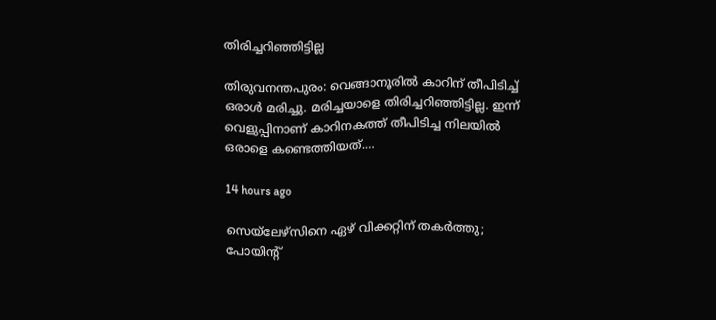തിരിച്ചറിഞ്ഞിട്ടില്ല

തിരുവനന്തപുരം: വെങ്ങാനൂരിൽ കാറിന് തീപിടിച്ച് ഒരാൾ മരിച്ചു. മരിച്ചയാളെ തിരിച്ചറിഞ്ഞിട്ടില്ല. ഇന്ന് വെളുപ്പിനാണ് കാറിനകത്ത് തീപിടിച്ച നിലയിൽ ഒരാളെ കണ്ടെത്തിയത്.…

14 hours ago

സെയ്‌ലേഴ്‌സിനെ ഏഴ് വിക്കറ്റിന് തകർത്തു; പോയിന്റ്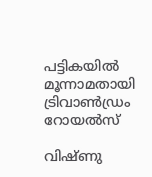പട്ടികയിൽ മൂന്നാമതായി ട്രിവാൺഡ്രം റോയൽസ്

വിഷ്ണു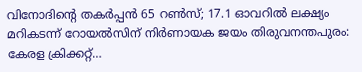വിനോദിന്റെ തകർപ്പൻ 65 റൺസ്; 17.1 ഓവറിൽ ലക്ഷ്യം മറികടന്ന് റോയൽസിന് നിർണായക ജയം തിരുവനന്തപുരം: കേരള ക്രിക്കറ്റ്…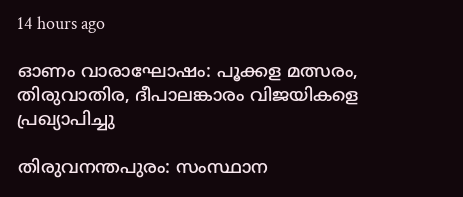14 hours ago

ഓണം വാരാഘോഷം: പൂക്കള മത്സരം, തിരുവാതിര, ദീപാലങ്കാരം വിജയികളെ പ്രഖ്യാപിച്ചു

തിരുവനന്തപുരം: സംസ്ഥാന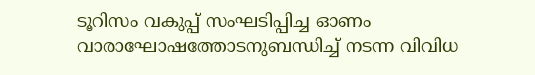ടൂറിസം വകുപ്പ് സംഘടിപ്പിച്ച ഓണം വാരാഘോഷത്തോടനുബന്ധിച്ച് നടന്ന വിവിധ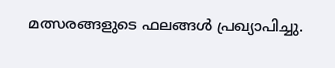മത്സരങ്ങളുടെ ഫലങ്ങൾ പ്രഖ്യാപിച്ചു.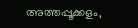അത്തപ്പൂക്കളം,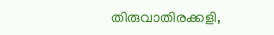തിരുവാതിരക്കളി,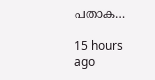പതാക…

15 hours ago